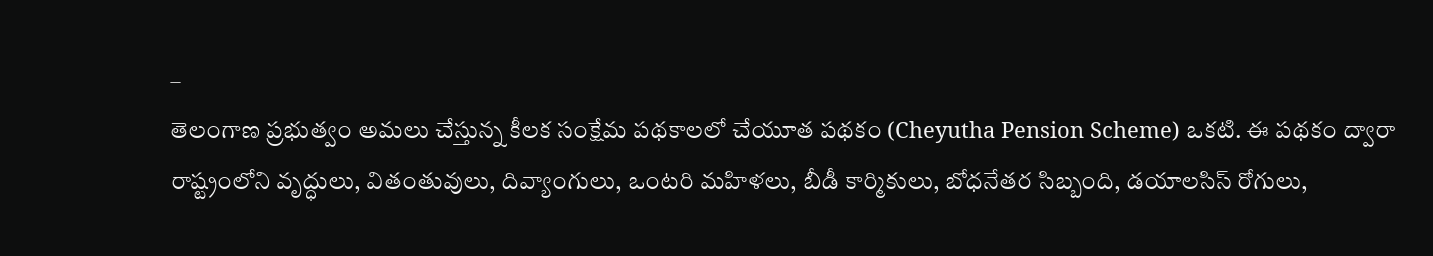–
తెలంగాణ ప్రభుత్వం అమలు చేస్తున్న కీలక సంక్షేమ పథకాలలో చేయూత పథకం (Cheyutha Pension Scheme) ఒకటి. ఈ పథకం ద్వారా రాష్ట్రంలోని వృద్ధులు, వితంతువులు, దివ్యాంగులు, ఒంటరి మహిళలు, బీడీ కార్మికులు, బోధనేతర సిబ్బంది, డయాలసిస్ రోగులు,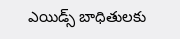ఎయిడ్స్ బాధితులకు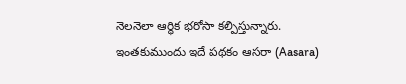నెలనెలా ఆర్థిక భరోసా కల్పిస్తున్నారు. ఇంతకుముందు ఇదే పథకం ఆసరా (Aasara)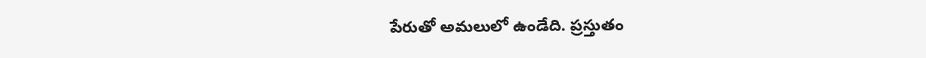పేరుతో అమలులో ఉండేది. ప్రస్తుతం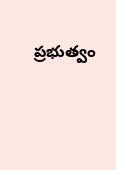ప్రభుత్వం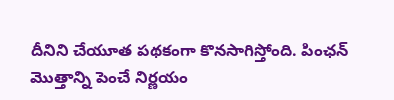దీనిని చేయూత పథకంగా కొనసాగిస్తోంది. పింఛన్ మొత్తాన్ని పెంచే నిర్ణయం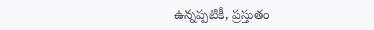ఉన్నప్పటికీ, ప్రస్తుతం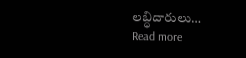లబ్ధిదారులు…
Read more